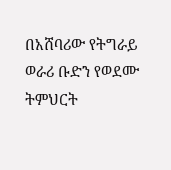በአሸባሪው የትግራይ ወራሪ ቡድን የወደሙ ትምህርት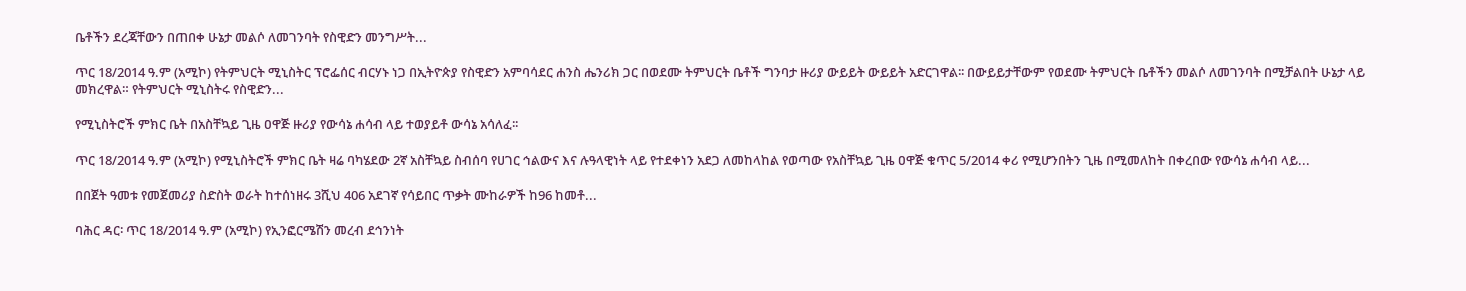ቤቶችን ደረጃቸውን በጠበቀ ሁኔታ መልሶ ለመገንባት የስዊድን መንግሥት...

ጥር 18/2014 ዓ.ም (አሚኮ) የትምህርት ሚኒስትር ፕሮፌሰር ብርሃኑ ነጋ በኢትዮጵያ የስዊድን አምባሳደር ሐንስ ሔንሪክ ጋር በወደሙ ትምህርት ቤቶች ግንባታ ዙሪያ ውይይት ውይይት አድርገዋል፡፡ በውይይታቸውም የወደሙ ትምህርት ቤቶችን መልሶ ለመገንባት በሚቻልበት ሁኔታ ላይ መክረዋል። የትምህርት ሚኒስትሩ የስዊድን...

የሚኒስትሮች ምክር ቤት በአስቸኳይ ጊዜ ዐዋጅ ዙሪያ የውሳኔ ሐሳብ ላይ ተወያይቶ ውሳኔ አሳለፈ፡፡

ጥር 18/2014 ዓ.ም (አሚኮ) የሚኒስትሮች ምክር ቤት ዛሬ ባካሄደው 2ኛ አስቸኳይ ስብሰባ የሀገር ኅልውና እና ሉዓላዊነት ላይ የተደቀነን አደጋ ለመከላከል የወጣው የአስቸኳይ ጊዜ ዐዋጅ ቁጥር 5/2014 ቀሪ የሚሆንበትን ጊዜ በሚመለከት በቀረበው የውሳኔ ሐሳብ ላይ...

በበጀት ዓመቱ የመጀመሪያ ስድስት ወራት ከተሰነዘሩ 3ሺህ 406 አደገኛ የሳይበር ጥቃት ሙከራዎች ከ96 ከመቶ...

ባሕር ዳር፡ ጥር 18/2014 ዓ.ም (አሚኮ) የኢንፎርሜሽን መረብ ደኅንነት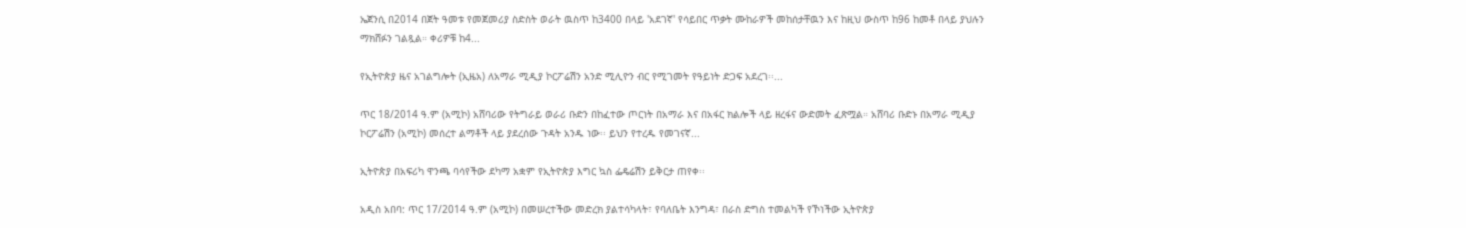ኤጀንሲ በ2014 በጀት ዓመቱ የመጀመሪያ ስድስት ወራት ዉስጥ ከ3400 በላይ 'አደገኛ' የሳይበር ጥቃት ሙከራዎች መከሰታቸዉን እና ከዚህ ውስጥ ከ96 ከመቶ በላይ ያህሉን ማክሸፉን ገልጿል። ቀሪዎቹ ከ4...

የኢትዮጵያ ዜና አገልግሎት (ኢዜአ) ለአማራ ሚዲያ ኮርፖሬሽን አንድ ሚሊዮን ብር የሚገመት የዓይነት ድጋፍ አደረገ፡፡...

ጥር 18/2014 ዓ.ም (አሚኮ) አሸባሪው የትግራይ ወራሪ ቡድን በከፈተው ጦርነት በአማራ እና በአፋር ክልሎች ላይ ዘረፋና ውድመት ፈጽሟል። አሸባሪ ቡድኑ በአማራ ሚዲያ ኮርፖሬሽን (አሚኮ) መሰረተ ልማቶች ላይ ያደረሰው ጉዳት አንዱ ነው፡፡ ይህን የተረዱ የመገናኛ...

ኢትዮጵያ በአፍሪካ ዋንጫ ባሳየችው ደካማ አቋም የኢትዮጵያ እግር ኳስ ፌዴሬሽን ይቅርታ ጠየቀ፡፡

አዲስ አበባ: ጥር 17/2014 ዓ.ም (አሚኮ) በመሠረተችው መድረክ ያልተሳካላት፣ የባለቤት እንግዳ፣ በራስ ድግስ ተመልካች የኾነችው ኢትዮጵያ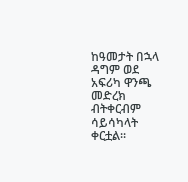ከዓመታት በኋላ ዳግም ወደ አፍሪካ ዋንጫ መድረክ ብትቀርብም ሳይሳካላት ቀርቷል፡፡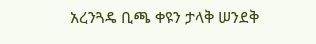አረንጓዴ ቢጫ ቀዩን ታላቅ ሠንደቅ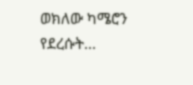ወክለው ካሜሮን የደረሱት...